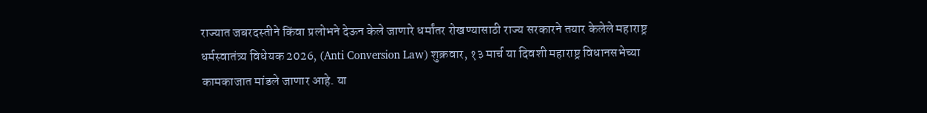राज्यात जबरदस्तीने किंवा प्रलोभने देऊन केले जाणारे धर्मांतर रोखण्यासाठी राज्य सरकारने तयार केलेले महाराष्ट्र धर्मस्वातंत्र्य विधेयक 2026, (Anti Conversion Law) शुक्रवार, १३ मार्च या दिवशी महाराष्ट्र विधानसभेच्या कामकाजात मांडले जाणार आहे. या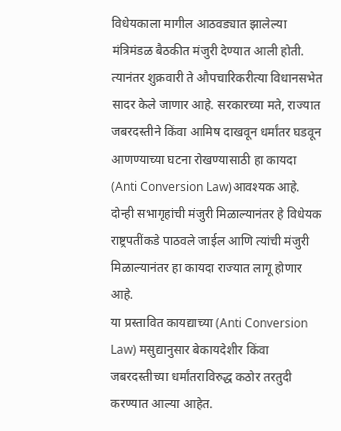विधेयकाला मागील आठवड्यात झालेल्या मंत्रिमंडळ बैठकीत मंजुरी देण्यात आली होती. त्यानंतर शुक्रवारी ते औपचारिकरीत्या विधानसभेत सादर केले जाणार आहे. सरकारच्या मते, राज्यात जबरदस्तीने किंवा आमिष दाखवून धर्मांतर घडवून आणण्याच्या घटना रोखण्यासाठी हा कायदा (Anti Conversion Law)आवश्यक आहे. दोन्ही सभागृहांची मंजुरी मिळाल्यानंतर हे विधेयक राष्ट्रपतींकडे पाठवले जाईल आणि त्यांची मंजुरी मिळाल्यानंतर हा कायदा राज्यात लागू होणार आहे.
या प्रस्तावित कायद्याच्या (Anti Conversion Law) मसुद्यानुसार बेकायदेशीर किंवा जबरदस्तीच्या धर्मांतराविरुद्ध कठोर तरतुदी करण्यात आल्या आहेत.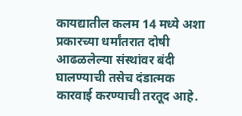कायद्यातील कलम 14 मध्ये अशा प्रकारच्या धर्मांतरात दोषी आढळलेल्या संस्थांवर बंदी घालण्याची तसेच दंडात्मक कारवाई करण्याची तरतूद आहे.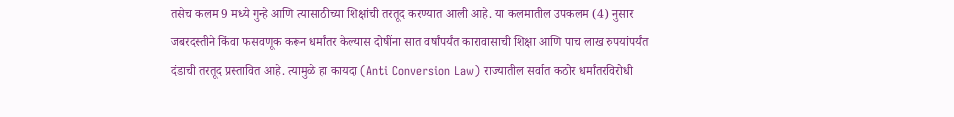तसेच कलम 9 मध्ये गुन्हे आणि त्यासाठीच्या शिक्षांची तरतूद करण्यात आली आहे. या कलमातील उपकलम (4) नुसार जबरदस्तीने किंवा फसवणूक करून धर्मांतर केल्यास दोषींना सात वर्षांपर्यंत कारावासाची शिक्षा आणि पाच लाख रुपयांपर्यंत दंडाची तरतूद प्रस्तावित आहे. त्यामुळे हा कायदा (Anti Conversion Law) राज्यातील सर्वात कठोर धर्मांतरविरोधी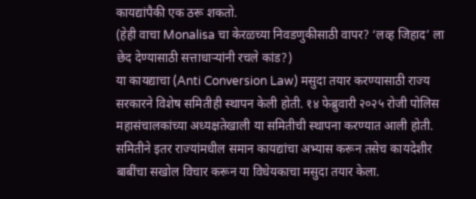कायद्यांपैकी एक ठरू शकतो.
(हेही वाचा Monalisa चा केरळच्या निवडणुकीसाठी वापर? ‘लव्ह जिहाद’ ला छेद देण्यासाठी सत्ताधाऱ्यांनी रचले कांड?)
या कायद्याचा (Anti Conversion Law) मसुदा तयार करण्यासाठी राज्य सरकारने विशेष समितीही स्थापन केली होती. १४ फेब्रुवारी २०२५ रोजी पोलिस महासंचालकांच्या अध्यक्षतेखाली या समितीची स्थापना करण्यात आली होती. समितीने इतर राज्यांमधील समान कायद्यांचा अभ्यास करून तसेच कायदेशीर बाबींचा सखोल विचार करून या विधेयकाचा मसुदा तयार केला.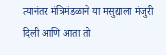त्यानंतर मंत्रिमंडळाने या मसुद्याला मंजुरी दिली आणि आता तो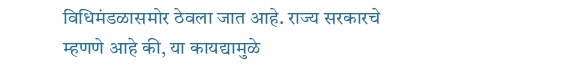विधिमंडळासमोर ठेवला जात आहे. राज्य सरकारचे म्हणणे आहे की, या कायद्यामुळे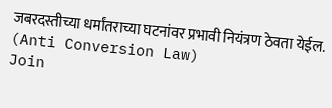जबरदस्तीच्या धर्मांतराच्या घटनांवर प्रभावी नियंत्रण ठेवता येईल. (Anti Conversion Law)
Join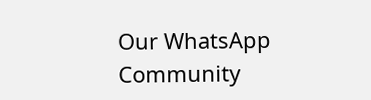Our WhatsApp Community